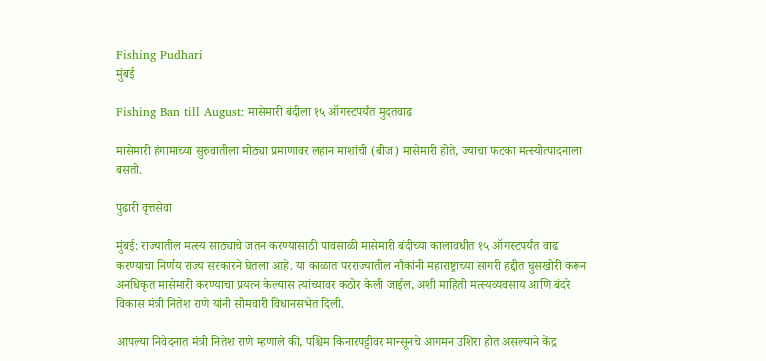Fishing Pudhari
मुंबई

Fishing Ban till August: मासेमारी बंदीला १५ ऑगस्टपर्यंत मुदतवाढ

मासेमारी हंगामाच्या सुरुवातीला मोठ्या प्रमाणावर लहान माशांची (बीज) मासेमारी होते, ज्याचा फटका मत्स्योत्पादनाला बसतो.

पुढारी वृत्तसेवा

मुंबई: राज्यातील मत्स्य साठ्याचे जतन करण्यासाठी पावसाळी मासेमारी बंदीच्या कालावधीत १५ ऑगस्टपर्यंत वाढ करण्याचा निर्णय राज्य सरकारने घेतला आहे. या काळात परराज्यातील नौकांनी महाराष्ट्राच्या सागरी हद्दीत घुसखोरी करून अनधिकृत मासेमारी करण्याचा प्रयत्न केल्यास त्यांच्यावर कठोर केली जाईल, अशी माहिती मत्स्यव्यवसाय आणि बंदरे विकास मंत्री नितेश राणे यांनी सोमवारी विधानसभेत दिली.

आपल्या निवेदनात मंत्री नितेश राणे म्हणाले की, पश्चिम किनारपट्टीवर मान्सूनचे आगमन उशिरा होत असल्याने केंद्र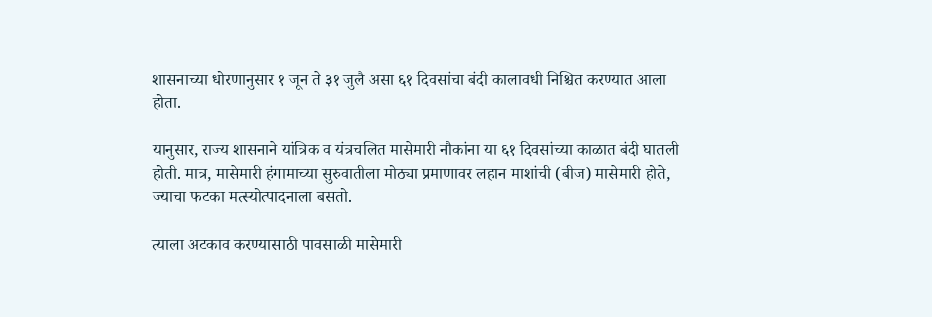शासनाच्या धोरणानुसार १ जून ते ३१ जुलै असा ६१ दिवसांचा बंदी कालावधी निश्चित करण्यात आला होता.

यानुसार, राज्य शासनाने यांत्रिक व यंत्रचलित मासेमारी नौकांना या ६१ दिवसांच्या काळात बंदी घातली होती. मात्र, मासेमारी हंगामाच्या सुरुवातीला मोठ्या प्रमाणावर लहान माशांची (बीज) मासेमारी होते, ज्याचा फटका मत्स्योत्पादनाला बसतो.

त्याला अटकाव करण्यासाठी पावसाळी मासेमारी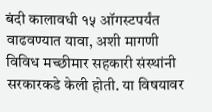बंदी कालावधी १५ ऑगस्टपर्यंत वाढवण्यात यावा, अशी मागणी विविध मच्छीमार सहकारी संस्थांनी सरकारकडे केली होती. या विषयावर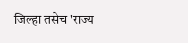जिल्हा तसेच 'राज्य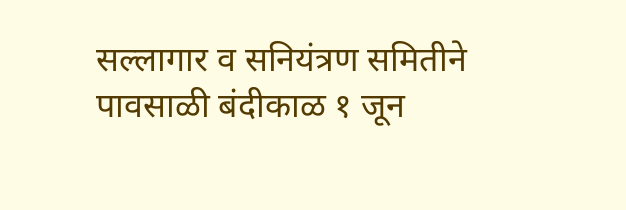सल्लागार व सनियंत्रण समितीने पावसाळी बंदीकाळ १ जून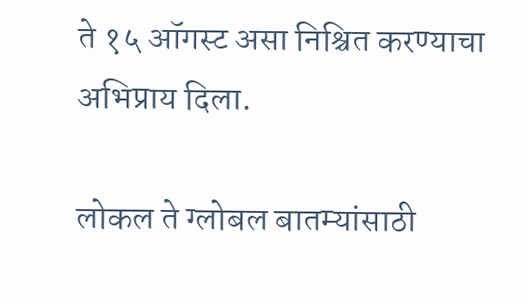ते १५ ऑगस्ट असा निश्चित करण्याचा अभिप्राय दिला.

लोकल ते ग्लोबल बातम्यांसाठी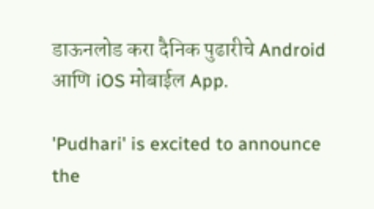डाऊनलोड करा दैनिक पुढारीचे Android आणि iOS मोबाईल App.

'Pudhari' is excited to announce the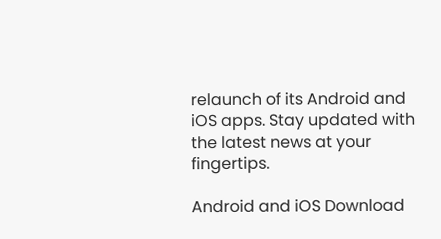relaunch of its Android and iOS apps. Stay updated with the latest news at your fingertips.

Android and iOS Download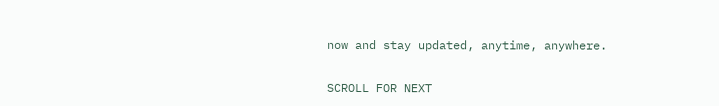now and stay updated, anytime, anywhere.

SCROLL FOR NEXT